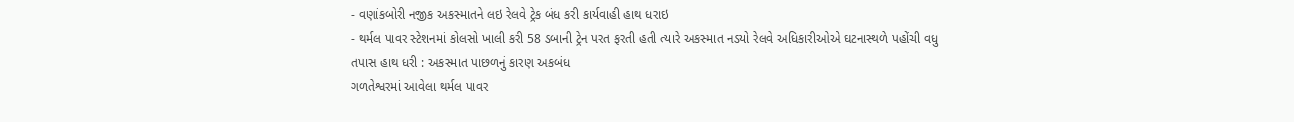- વણાંકબોરી નજીક અકસ્માતને લઇ રેલવે ટ્રેક બંધ કરી કાર્યવાહી હાથ ધરાઇ
- થર્મલ પાવર સ્ટેશનમાં કોલસો ખાલી કરી 58 ડબાની ટ્રેન પરત ફરતી હતી ત્યારે અકસ્માત નડયો રેલવે અધિકારીઓએ ઘટનાસ્થળે પહોંચી વધુ તપાસ હાથ ધરી : અકસ્માત પાછળનું કારણ અકબંધ
ગળતેશ્વરમાં આવેલા થર્મલ પાવર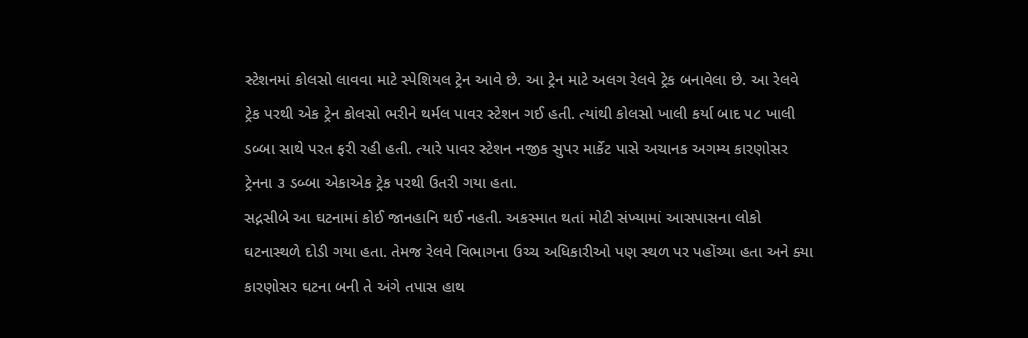સ્ટેશનમાં કોલસો લાવવા માટે સ્પેશિયલ ટ્રેન આવે છે. આ ટ્રેન માટે અલગ રેલવે ટ્રેક બનાવેલા છે. આ રેલવે ટ્રેક પરથી એક ટ્રેન કોલસો ભરીને થર્મલ પાવર સ્ટેશન ગઈ હતી. ત્યાંથી કોલસો ખાલી કર્યા બાદ ૫૮ ખાલી ડબ્બા સાથે પરત ફરી રહી હતી. ત્યારે પાવર સ્ટેશન નજીક સુપર માર્કેટ પાસે અચાનક અગમ્ય કારણોસર ટ્રેનના ૩ ડબ્બા એકાએક ટ્રેક પરથી ઉતરી ગયા હતા.
સદ્નસીબે આ ઘટનામાં કોઈ જાનહાનિ થઈ નહતી. અકસ્માત થતાં મોટી સંખ્યામાં આસપાસના લોકો ઘટનાસ્થળે દોડી ગયા હતા. તેમજ રેલવે વિભાગના ઉચ્ચ અધિકારીઓ પણ સ્થળ પર પહોંચ્યા હતા અને ક્યા કારણોસર ઘટના બની તે અંગે તપાસ હાથ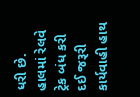ધરી છે. હાલમાં રેલવે ટ્રેક બંધ કરી દઈ જરૂરી કાર્યવાહી હાથ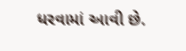ધરવામાં આવી છે.